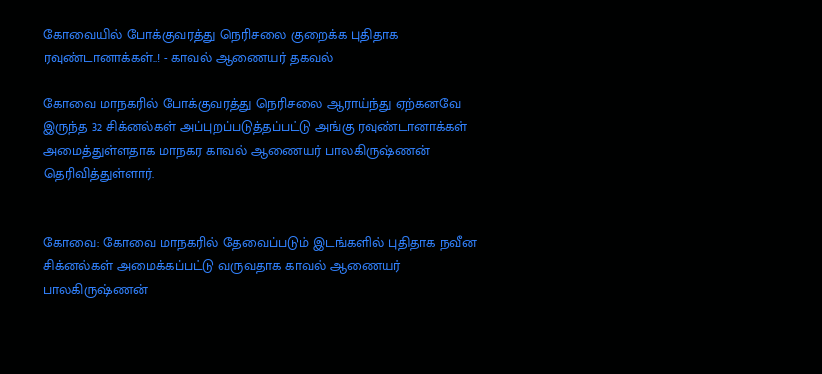கோவையில் போக்குவரத்து நெரிசலை குறைக்க புதிதாக ரவுண்டானாக்கள்..! - காவல் ஆணையர் தகவல்

கோவை மாநகரில் போக்குவரத்து நெரிசலை ஆராய்ந்து ஏற்கனவே இருந்த 32 சிக்னல்கள் அப்புறப்படுத்தப்பட்டு அங்கு ரவுண்டானாக்கள் அமைத்துள்ளதாக மாநகர காவல் ஆணையர் பாலகிருஷ்ணன் தெரிவித்துள்ளார்.


கோவை: கோவை மாநகரில் தேவைப்படும் இடங்களில் புதிதாக நவீன சிக்னல்கள் அமைக்கப்பட்டு வருவதாக காவல் ஆணையர் பாலகிருஷ்ணன்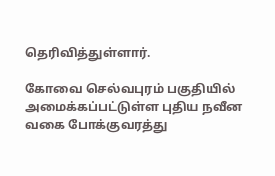தெரிவித்துள்ளார்.

கோவை செல்வபுரம் பகுதியில் அமைக்கப்பட்டுள்ள புதிய நவீன வகை போக்குவரத்து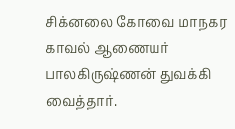சிக்னலை கோவை மாநகர காவல் ஆணையர் பாலகிருஷ்ணன் துவக்கி வைத்தார்.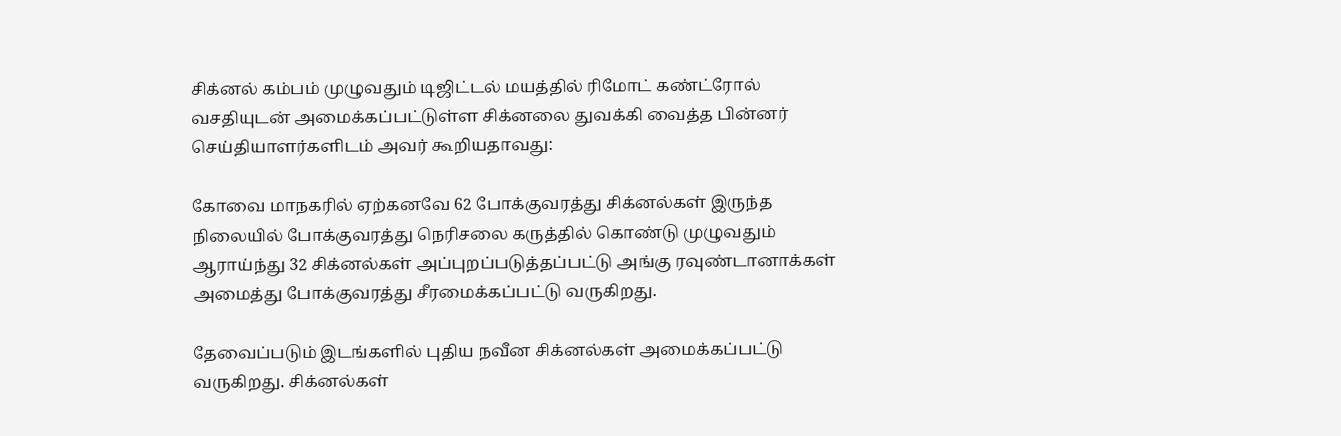சிக்னல் கம்பம் முழுவதும் டிஜிட்டல் மயத்தில் ரிமோட் கண்ட்ரோல் வசதியுடன் அமைக்கப்பட்டுள்ள சிக்னலை துவக்கி வைத்த பின்னர் செய்தியாளர்களிடம் அவர் கூறியதாவது:

கோவை மாநகரில் ஏற்கனவே 62 போக்குவரத்து சிக்னல்கள் இருந்த நிலையில் போக்குவரத்து நெரிசலை கருத்தில் கொண்டு முழுவதும் ஆராய்ந்து 32 சிக்னல்கள் அப்புறப்படுத்தப்பட்டு அங்கு ரவுண்டானாக்கள் அமைத்து போக்குவரத்து சீரமைக்கப்பட்டு வருகிறது.

தேவைப்படும் இடங்களில் புதிய நவீன சிக்னல்கள் அமைக்கப்பட்டு வருகிறது. சிக்னல்கள்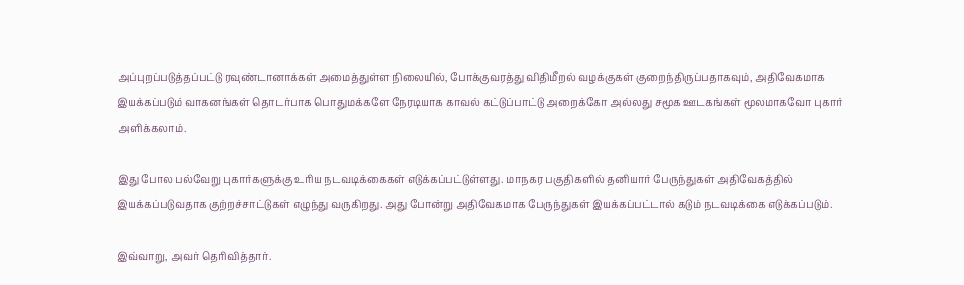அப்புறப்படுத்தப்பட்டு ரவுண்டானாக்கள் அமைத்துள்ள நிலையில், போக்குவரத்து விதிமீறல் வழக்குகள் குறைந்திருப்பதாகவும், அதிவேகமாக இயக்கப்படும் வாகனங்கள் தொடர்பாக பொதுமக்களே நேரடியாக காவல் கட்டுப்பாட்டு அறைக்கோ அல்லது சமூக ஊடகங்கள் மூலமாகவோ புகார் அளிக்கலாம்.

இது போல பல்வேறு புகார்களுக்கு உரிய நடவடிக்கைகள் எடுக்கப்பட்டுள்ளது. மாநகர பகுதிகளில் தனியார் பேருந்துகள் அதிவேகத்தில் இயக்கப்படுவதாக குற்றச்சாட்டுகள் எழுந்து வருகிறது. அது போன்று அதிவேகமாக பேருந்துகள் இயக்கப்பட்டால் கடும் நடவடிக்கை எடுக்கப்படும்.

இவ்வாறு, அவர் தெரிவித்தார்.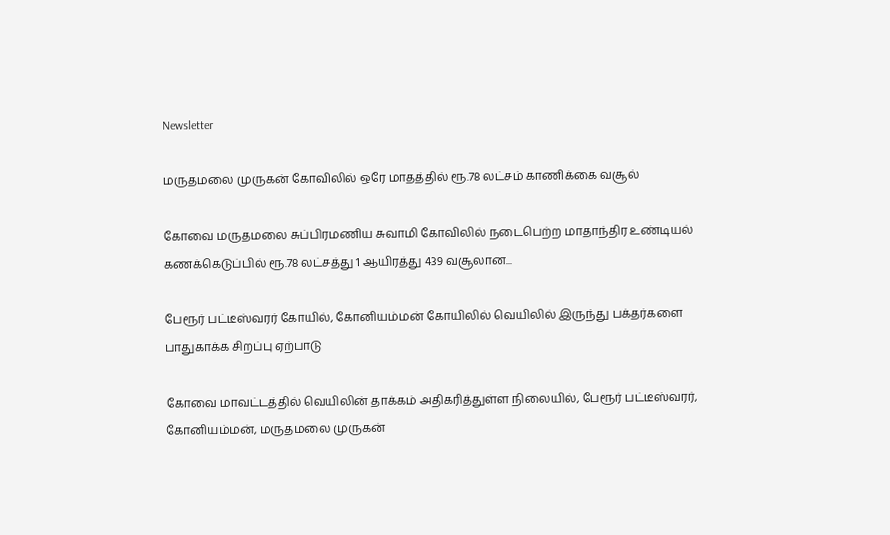Newsletter

மருதமலை முருகன் கோவிலில் ஒரே மாதத்தில் ரூ.78 லட்சம் காணிக்கை வசூல்

கோவை மருதமலை சுப்பிரமணிய சுவாமி கோவிலில் நடைபெற்ற மாதாந்திர உண்டியல் கணக்கெடுப்பில் ரூ.78 லட்சத்து 1 ஆயிரத்து 439 வசூலான...

பேரூர் பட்டீஸ்வரர் கோயில், கோனியம்மன் கோயிலில் வெயிலில் இருந்து பக்தர்களை பாதுகாக்க சிறப்பு ஏற்பாடு

கோவை மாவட்டத்தில் வெயிலின் தாக்கம் அதிகரித்துள்ள நிலையில், பேரூர் பட்டீஸ்வரர், கோனியம்மன், மருதமலை முருகன்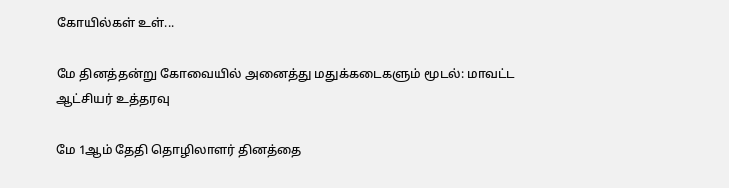கோயில்கள் உள்...

மே தினத்தன்று கோவையில் அனைத்து மதுக்கடைகளும் மூடல்: மாவட்ட ஆட்சியர் உத்தரவு

மே 1ஆம் தேதி தொழிலாளர் தினத்தை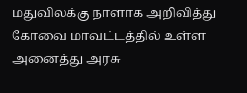மதுவிலக்கு நாளாக அறிவித்து கோவை மாவட்டத்தில் உள்ள அனைத்து அரசு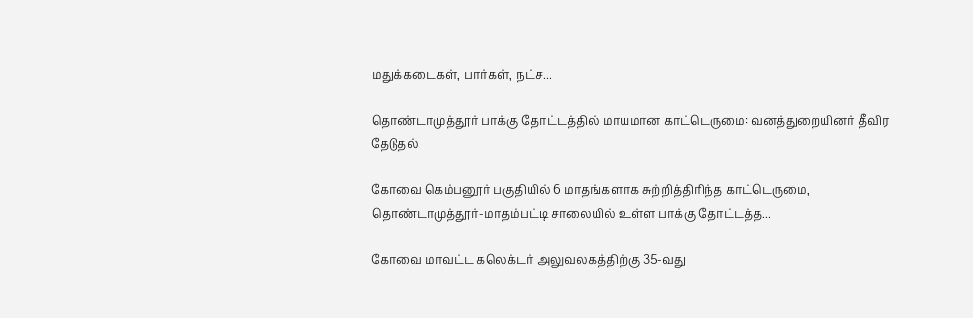மதுக்கடைகள், பார்கள், நட்ச...

தொண்டாமுத்தூர் பாக்கு தோட்டத்தில் மாயமான காட்டெருமை: வனத்துறையினர் தீவிர தேடுதல்

கோவை கெம்பனூர் பகுதியில் 6 மாதங்களாக சுற்றித்திரிந்த காட்டெருமை, தொண்டாமுத்தூர்-மாதம்பட்டி சாலையில் உள்ள பாக்கு தோட்டத்த...

கோவை மாவட்ட கலெக்டர் அலுவலகத்திற்கு 35-வது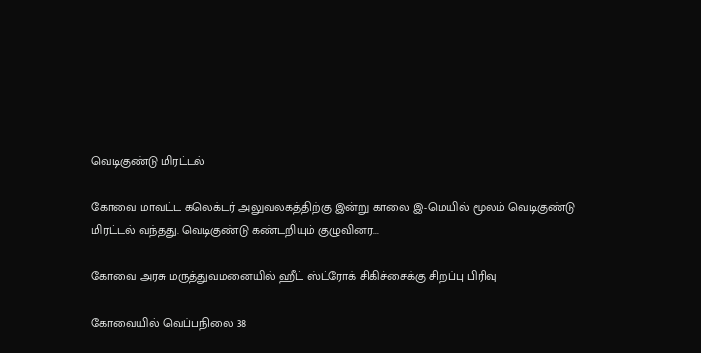வெடிகுண்டு மிரட்டல்

கோவை மாவட்ட கலெக்டர் அலுவலகத்திற்கு இன்று காலை இ-மெயில் மூலம் வெடிகுண்டு மிரட்டல் வந்தது. வெடிகுண்டு கண்டறியும் குழுவினர...

கோவை அரசு மருத்துவமனையில் ஹீட் ஸ்ட்ரோக் சிகிச்சைக்கு சிறப்பு பிரிவு

கோவையில் வெப்பநிலை 38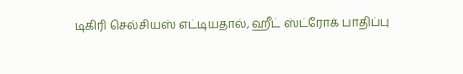டிகிரி செல்சியஸ் எட்டியதால், ஹீட் ஸ்ட்ரோக் பாதிப்பு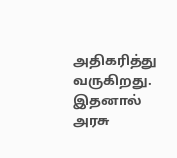அதிகரித்து வருகிறது. இதனால் அரசு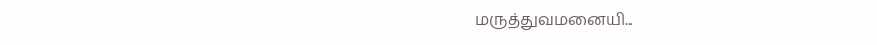மருத்துவமனையி...